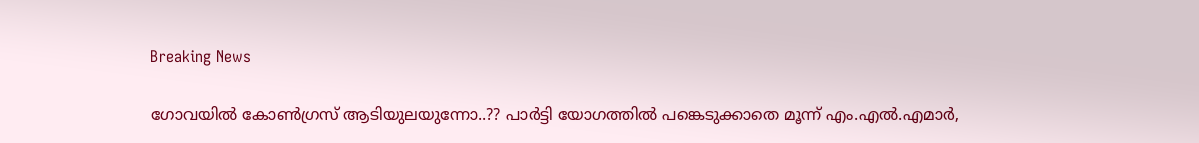Breaking News

ഗോവയില്‍ കോണ്‍ഗ്രസ് ആടിയുലയുന്നോ..?? പാര്‍ട്ടി യോഗത്തില്‍ പങ്കെടുക്കാതെ മൂന്ന് എം.എല്‍.എമാര്‍,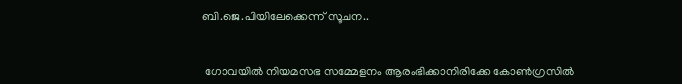ബി.ജെ.പിയിലേക്കെന്ന് സൂചന..


 ഗോവയില്‍ നിയമസഭ സമ്മേളനം ആരംഭിക്കാനിരിക്കേ കോണ്‍ഗ്രസില്‍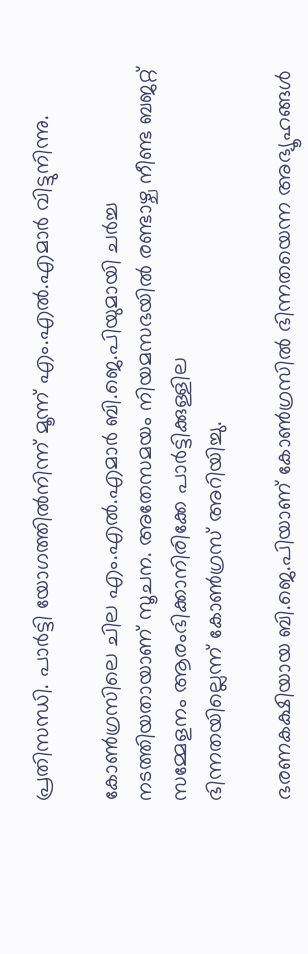പ്രതിസന്ധി. പാര്‍ട്ടി യോഗത്തില്‍നിന്ന് മൂന്ന് എം.എല്‍.എമാര്‍ വിട്ടുനിന്നു.

കോണ്‍ഗ്രസിലെ ചില എം.എല്‍.എമാര്‍ ബി.ജെ.പിയുമായി ചര്‍ച്ച നടത്തിയതായാണ് സൂചന. അതേസമയം നിയമസഭയില്‍ രണ്ടാഴ്ച നീണ്ട ബജറ്റ് സമ്മേളനം ആരംഭിക്കാനിരിക്കേ പാര്‍ട്ടിക്കുള്ളില
ഭിന്നതയില്ലെന്ന് കോണ്‍ഗ്രസ് അറിയിച്ചു.

ഭരണകക്ഷിയായ ബി.ജെ.പിയാണ് കോണ്‍ഗ്രസില്‍ ഭിന്നതയെന്ന അഭ്യൂഹങ്ങള്‍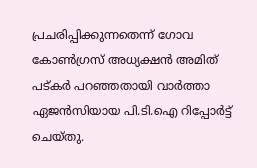പ്രചരിപ്പിക്കുന്നതെന്ന് ഗോവ കോണ്‍ഗ്രസ് അധ്യക്ഷന്‍ അമിത് പട്കര്‍ പറഞ്ഞതായി വാര്‍ത്താ ഏജന്‍സിയായ പി.ടി.ഐ റിപ്പോര്‍ട്ട് ചെയ്തു.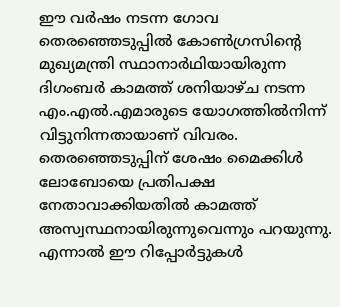ഈ വര്‍ഷം നടന്ന ഗോവ തെരഞ്ഞെടുപ്പില്‍ കോണ്‍ഗ്രസിന്റെ മുഖ്യമന്ത്രി സ്ഥാനാര്‍ഥിയായിരുന്ന ദിഗംബര്‍ കാമത്ത് ശനിയാഴ്ച നടന്ന എം.എല്‍.എമാരുടെ യോഗത്തില്‍നിന്ന് വിട്ടുനിന്നതായാണ് വിവരം. തെരഞ്ഞെടുപ്പിന് ശേഷം മൈക്കിള്‍ ലോബോയെ പ്രതിപക്ഷ നേതാവാക്കിയതില്‍ കാമത്ത് അസ്വസ്ഥനായിരുന്നുവെന്നും പറയുന്നു. എന്നാല്‍ ഈ റിപ്പോര്‍ട്ടുകള്‍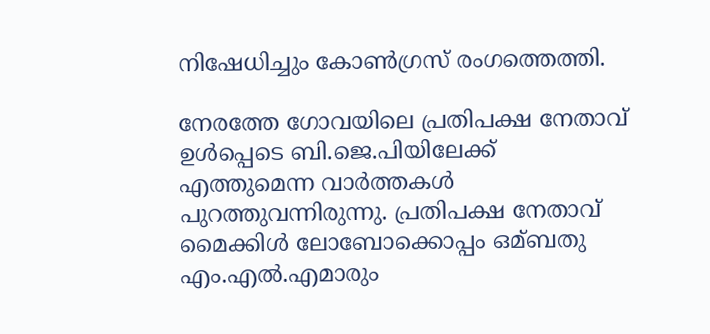നിഷേധിച്ചും കോണ്‍ഗ്രസ് രംഗത്തെത്തി.

നേരത്തേ ഗോവയിലെ പ്രതിപക്ഷ നേതാവ് ഉള്‍പ്പെടെ ബി.ജെ.പിയിലേക്ക് എത്തുമെന്ന വാര്‍ത്തകള്‍ പുറത്തുവന്നിരുന്നു. പ്രതിപക്ഷ നേതാവ് മൈക്കിള്‍ ലോബോക്കൊപ്പം ഒമ്ബതു എം.എല്‍.എമാരും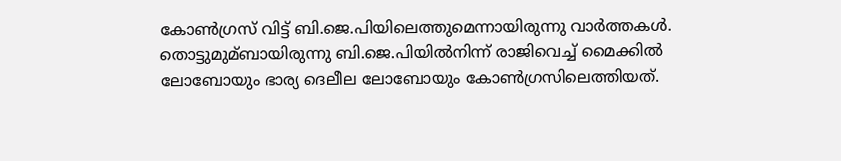കോണ്‍ഗ്രസ് വിട്ട് ബി.ജെ.പിയിലെത്തുമെന്നായിരുന്നു വാര്‍ത്തകള്‍. തൊട്ടുമുമ്ബായിരുന്നു ബി.ജെ.പിയില്‍നിന്ന് രാജിവെച്ച്‌ മൈക്കില്‍ ലോബോയും ഭാര്യ ദെലീല ലോബോയും കോണ്‍ഗ്രസിലെത്തിയത്.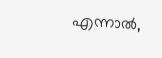എന്നാല്‍,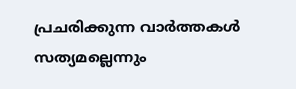പ്രചരിക്കുന്ന വാര്‍ത്തകള്‍ സത്യമല്ലെന്നും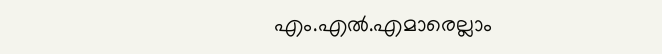എം.എല്‍.എമാരെല്ലാം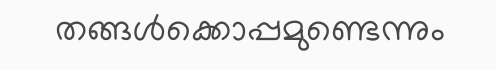തങ്ങള്‍ക്കൊപ്പമുണ്ടെന്നും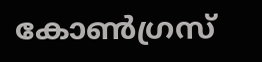കോണ്‍ഗ്രസ്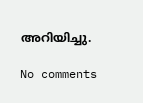അറിയിച്ചു.

No comments